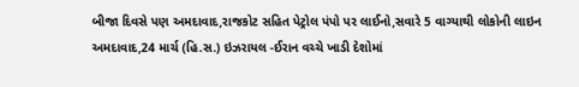બીજા દિવસે પણ અમદાવાદ,રાજકોટ સહિત પેટ્રોલ પંપો પર લાઈનો,સવારે 5 વાગ્યાથી લોકોની લાઇન
અમદાવાદ,24 માર્ચ (હિ.સ.) ઇઝરાયલ -ઈરાન વચ્ચે ખાડી દેશોમાં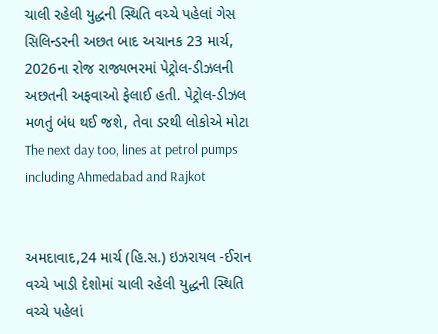ચાલી રહેલી યુદ્ધની સ્થિતિ વચ્ચે પહેલાં ગેસ સિલિન્ડરની અછત બાદ અચાનક 23 માર્ચ, 2026ના રોજ રાજ્યભરમાં પેટ્રોલ-ડીઝલની અછતની અફવાઓ ફેલાઈ હતી. પેટ્રોલ-ડીઝલ મળતું બંધ થઈ જશે, તેવા ડરથી લોકોએ મોટા
The next day too, lines at petrol pumps including Ahmedabad and Rajkot


અમદાવાદ,24 માર્ચ (હિ.સ.) ઇઝરાયલ -ઈરાન વચ્ચે ખાડી દેશોમાં ચાલી રહેલી યુદ્ધની સ્થિતિ વચ્ચે પહેલાં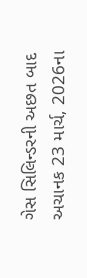ગેસ સિલિન્ડરની અછત બાદ અચાનક 23 માર્ચ, 2026ના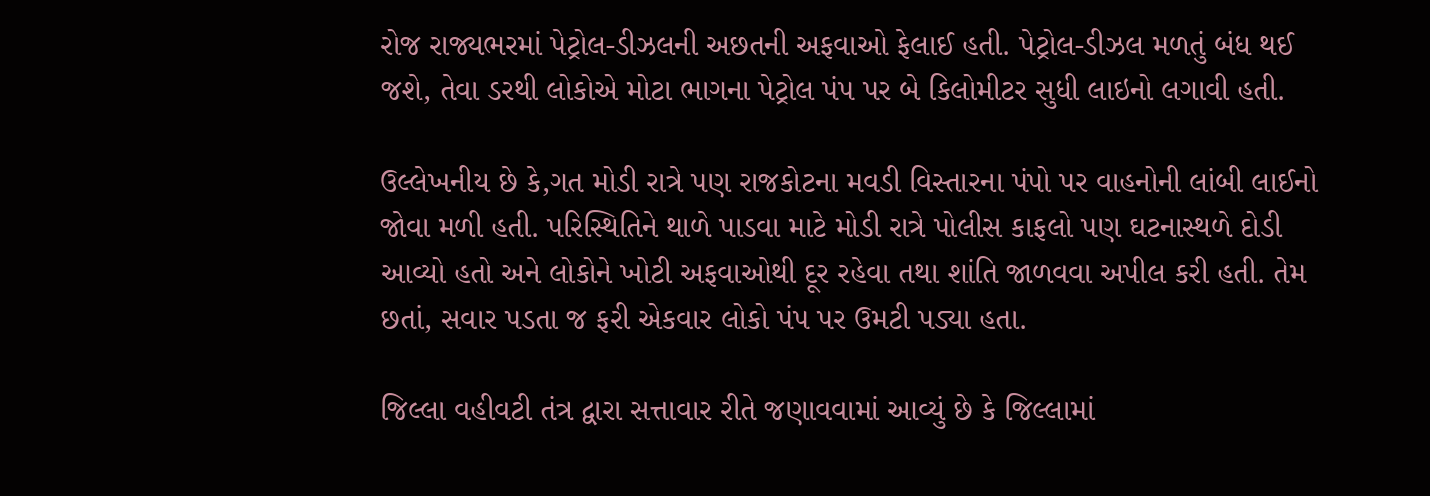રોજ રાજ્યભરમાં પેટ્રોલ-ડીઝલની અછતની અફવાઓ ફેલાઈ હતી. પેટ્રોલ-ડીઝલ મળતું બંધ થઈ જશે, તેવા ડરથી લોકોએ મોટા ભાગના પેટ્રોલ પંપ પર બે કિલોમીટર સુધી લાઇનો લગાવી હતી.

ઉલ્લેખનીય છે કે,ગત મોડી રાત્રે પણ રાજકોટના મવડી વિસ્તારના પંપો પર વાહનોની લાંબી લાઈનો જોવા મળી હતી. પરિસ્થિતિને થાળે પાડવા માટે મોડી રાત્રે પોલીસ કાફલો પણ ઘટનાસ્થળે દોડી આવ્યો હતો અને લોકોને ખોટી અફવાઓથી દૂર રહેવા તથા શાંતિ જાળવવા અપીલ કરી હતી. તેમ છતાં, સવાર પડતા જ ફરી એકવાર લોકો પંપ પર ઉમટી પડ્યા હતા.

જિલ્લા વહીવટી તંત્ર દ્વારા સત્તાવાર રીતે જણાવવામાં આવ્યું છે કે જિલ્લામાં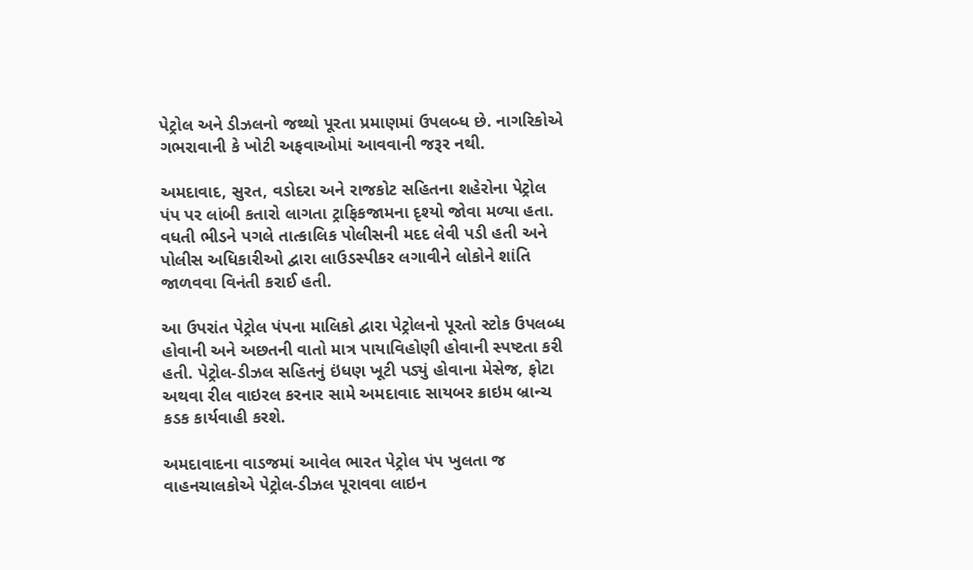પેટ્રોલ અને ડીઝલનો જથ્થો પૂરતા પ્રમાણમાં ઉપલબ્ધ છે. નાગરિકોએ ગભરાવાની કે ખોટી અફવાઓમાં આવવાની જરૂર નથી.

અમદાવાદ, સુરત, વડોદરા અને રાજકોટ સહિતના શહેરોના પેટ્રોલ પંપ પર લાંબી કતારો લાગતા ટ્રાફિકજામના દૃશ્યો જોવા મળ્યા હતા. વધતી ભીડને પગલે તાત્કાલિક પોલીસની મદદ લેવી પડી હતી અને પોલીસ અધિકારીઓ દ્વારા લાઉડસ્પીકર લગાવીને લોકોને શાંતિ જાળવવા વિનંતી કરાઈ હતી.

આ ઉપરાંત પેટ્રોલ પંપના માલિકો દ્વારા પેટ્રોલનો પૂરતો સ્ટોક ઉપલબ્ધ હોવાની અને અછતની વાતો માત્ર પાયાવિહોણી હોવાની સ્પષ્ટતા કરી હતી. પેટ્રોલ-ડીઝલ સહિતનું ઇંધણ ખૂટી પડ્યું હોવાના મેસેજ, ફોટા અથવા રીલ વાઇરલ કરનાર સામે અમદાવાદ સાયબર ક્રાઇમ બ્રાન્ચ કડક કાર્યવાહી કરશે.

અમદાવાદના વાડજમાં આવેલ ભારત પેટ્રોલ પંપ ખુલતા જ વાહનચાલકોએ પેટ્રોલ-ડીઝલ પૂરાવવા લાઇન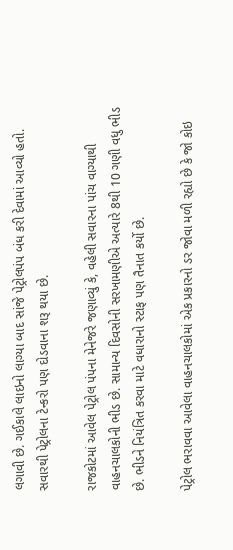લગાવી છે. ગઈકાલે લાઇનો લાગ્યા બાદ સાંજે પેટ્રોલપંપ બંધ કરી દેવામાં આવ્યો હતો. સવારથી પેટ્રોલના ટેન્કરો પણ દોડવાના શરૂ થયા છે.

રાજકોટમાં આવેલ પેટ્રોલ પંપના મેનેજરે જણાવ્યું કે, વહેલી સવારના પાંચ વાગ્યાથી વાહનચાલકોની ભીડ છે. સામાન્ય દિવસોની સરખામણીએ અત્યારે 8થી 10 ગણી વધુ ભીડ છે. ભીડને નિયંત્રિત કરવા માટે વધારાનો સ્ટાફ પણ તૈનાત કર્યો છે.

પેટ્રોલ ભરાવવા આવેલા વાહનચાલકોમાં એક પ્રકારનો ડર જોવા મળી રહ્યો છે કે જો કોઇ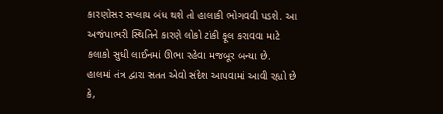કારણોસર સપ્લાય બંધ થશે તો હાલાકી ભોગવવી પડશે. આ અજંપાભરી સ્થિતિને કારણે લોકો ટાંકી ફૂલ કરાવવા માટે કલાકો સુધી લાઈનમાં ઊભા રહેવા મજબૂર બન્યા છે. હાલમાં તંત્ર દ્વારા સતત એવો સંદેશ આપવામાં આવી રહ્યો છે કે,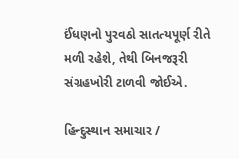ઈંધણનો પુરવઠો સાતત્યપૂર્ણ રીતે મળી રહેશે, તેથી બિનજરૂરી સંગ્રહખોરી ટાળવી જોઈએ.

હિન્દુસ્થાન સમાચાર /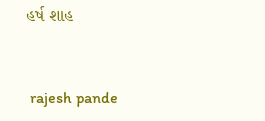હર્ષ શાહ


 rajesh pande